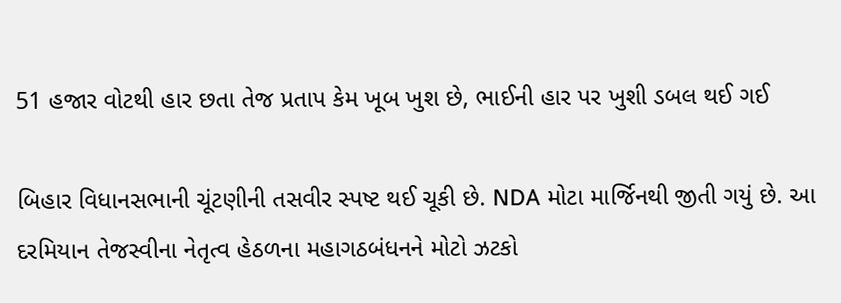51 હજાર વોટથી હાર છતા તેજ પ્રતાપ કેમ ખૂબ ખુશ છે, ભાઈની હાર પર ખુશી ડબલ થઈ ગઈ

બિહાર વિધાનસભાની ચૂંટણીની તસવીર સ્પષ્ટ થઈ ચૂકી છે. NDA મોટા માર્જિનથી જીતી ગયું છે. આ દરમિયાન તેજસ્વીના નેતૃત્વ હેઠળના મહાગઠબંધનને મોટો ઝટકો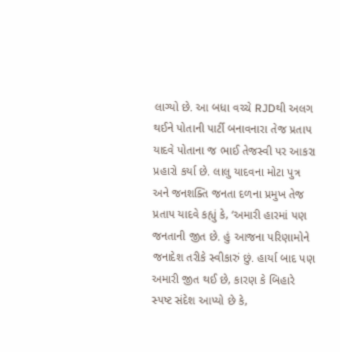લાગ્યો છે. આ બધા વચ્ચે RJDથી અલગ થઈને પોતાની પાર્ટી બનાવનારા તેજ પ્રતાપ યાદવે પોતાના જ ભાઈ તેજસ્વી પર આકરા પ્રહારો કર્યા છે. લાલુ યાદવના મોટા પુત્ર અને જનશક્તિ જનતા દળના પ્રમુખ તેજ પ્રતાપ યાદવે કહ્યું કે, ‘અમારી હારમાં પણ જનતાની જીત છે. હું આજના પરિણામોને જનાદેશ તરીકે સ્વીકારું છું. હાર્યા બાદ પણ અમારી જીત થઈ છે, કારણ કે બિહારે સ્પષ્ટ સંદેશ આપ્યો છે કે,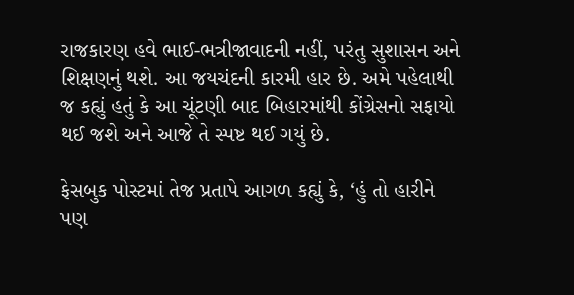રાજકારણ હવે ભાઈ-ભત્રીજાવાદની નહીં, પરંતુ સુશાસન અને શિક્ષણનું થશે. આ જયચંદની કારમી હાર છે. અમે પહેલાથી જ કહ્યું હતું કે આ ચૂંટણી બાદ બિહારમાંથી કોંગ્રેસનો સફાયો થઈ જશે અને આજે તે સ્પષ્ટ થઈ ગયું છે.

ફેસબુક પોસ્ટમાં તેજ પ્રતાપે આગળ કહ્યું કે, ‘હું તો હારીને પણ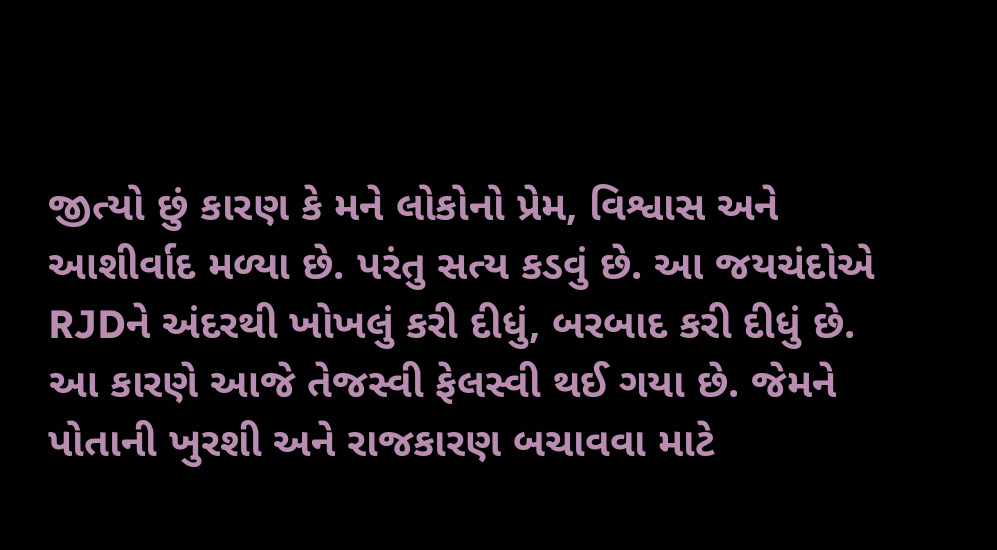જીત્યો છું કારણ કે મને લોકોનો પ્રેમ, વિશ્વાસ અને આશીર્વાદ મળ્યા છે. પરંતુ સત્ય કડવું છે. આ જયચંદોએ RJDને અંદરથી ખોખલું કરી દીધું, બરબાદ કરી દીધું છે. આ કારણે આજે તેજસ્વી ફેલસ્વી થઈ ગયા છે. જેમને પોતાની ખુરશી અને રાજકારણ બચાવવા માટે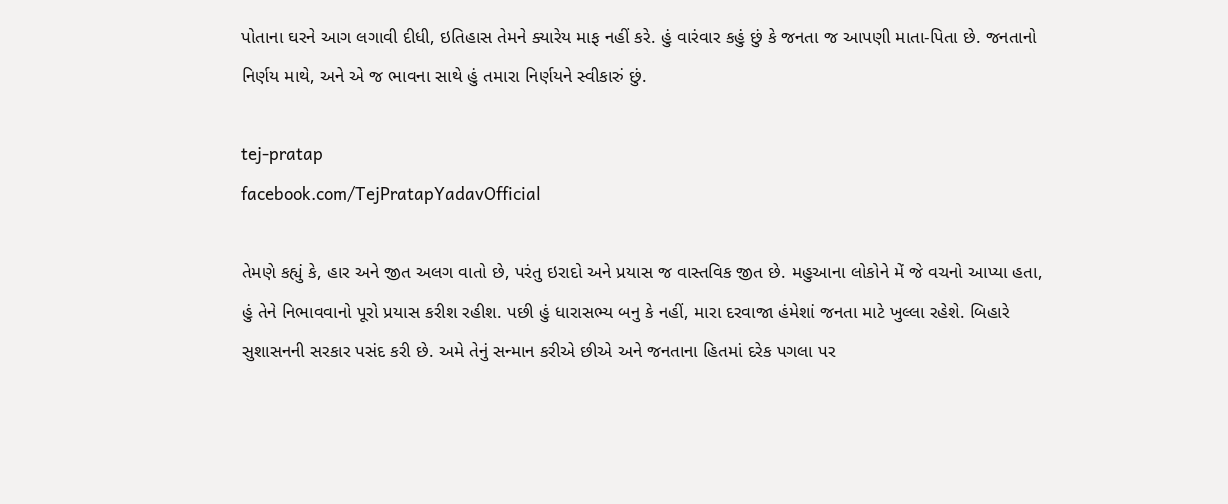પોતાના ઘરને આગ લગાવી દીધી, ઇતિહાસ તેમને ક્યારેય માફ નહીં કરે. હું વારંવાર કહું છું કે જનતા જ આપણી માતા-પિતા છે. જનતાનો નિર્ણય માથે, અને એ જ ભાવના સાથે હું તમારા નિર્ણયને સ્વીકારું છું.

tej-pratap
facebook.com/TejPratapYadavOfficial

તેમણે કહ્યું કે, હાર અને જીત અલગ વાતો છે, પરંતુ ઇરાદો અને પ્રયાસ જ વાસ્તવિક જીત છે. મહુઆના લોકોને મેં જે વચનો આપ્યા હતા, હું તેને નિભાવવાનો પૂરો પ્રયાસ કરીશ રહીશ. પછી હું ધારાસભ્ય બનુ કે નહીં, મારા દરવાજા હંમેશાં જનતા માટે ખુલ્લા રહેશે. બિહારે સુશાસનની સરકાર પસંદ કરી છે. અમે તેનું સન્માન કરીએ છીએ અને જનતાના હિતમાં દરેક પગલા પર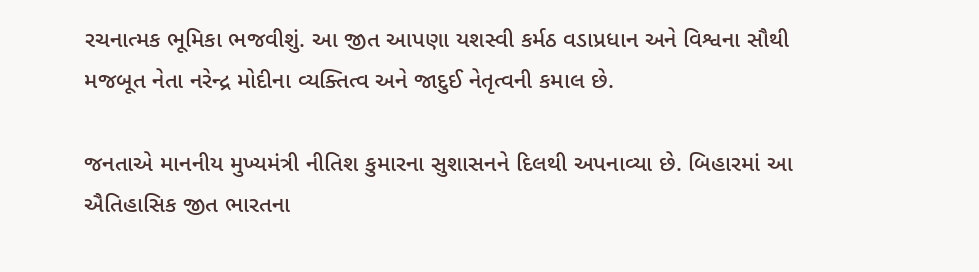રચનાત્મક ભૂમિકા ભજવીશું. આ જીત આપણા યશસ્વી કર્મઠ વડાપ્રધાન અને વિશ્વના સૌથી મજબૂત નેતા નરેન્દ્ર મોદીના વ્યક્તિત્વ અને જાદુઈ નેતૃત્વની કમાલ છે.

જનતાએ માનનીય મુખ્યમંત્રી નીતિશ કુમારના સુશાસનને દિલથી અપનાવ્યા છે. બિહારમાં આ ઐતિહાસિક જીત ભારતના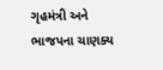ગૃહમંત્રી અને ભાજપના ચાણક્ય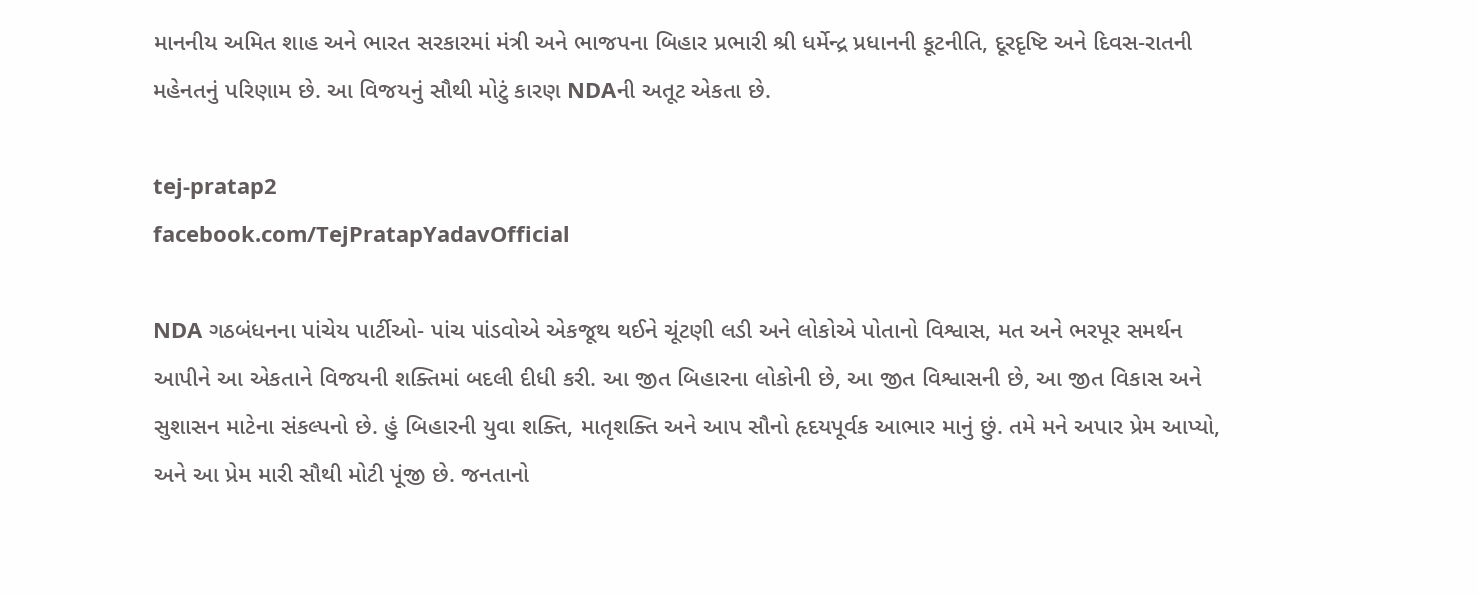માનનીય અમિત શાહ અને ભારત સરકારમાં મંત્રી અને ભાજપના બિહાર પ્રભારી શ્રી ધર્મેન્દ્ર પ્રધાનની કૂટનીતિ, દૂરદૃષ્ટિ અને દિવસ-રાતની મહેનતનું પરિણામ છે. આ વિજયનું સૌથી મોટું કારણ NDAની અતૂટ એકતા છે.

tej-pratap2
facebook.com/TejPratapYadavOfficial

NDA ગઠબંધનના પાંચેય પાર્ટીઓ- પાંચ પાંડવોએ એકજૂથ થઈને ચૂંટણી લડી અને લોકોએ પોતાનો વિશ્વાસ, મત અને ભરપૂર સમર્થન આપીને આ એકતાને વિજયની શક્તિમાં બદલી દીધી કરી. આ જીત બિહારના લોકોની છે, આ જીત વિશ્વાસની છે, આ જીત વિકાસ અને સુશાસન માટેના સંકલ્પનો છે. હું બિહારની યુવા શક્તિ, માતૃશક્તિ અને આપ સૌનો હૃદયપૂર્વક આભાર માનું છું. તમે મને અપાર પ્રેમ આપ્યો, અને આ પ્રેમ મારી સૌથી મોટી પૂંજી છે. જનતાનો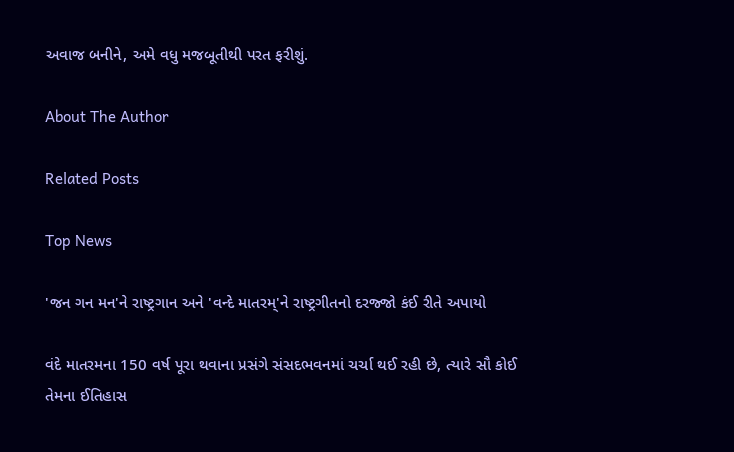અવાજ બનીને, અમે વધુ મજબૂતીથી પરત ફરીશું.

About The Author

Related Posts

Top News

'જન ગન મન'ને રાષ્ટ્રગાન અને 'વન્દે માતરમ્'ને રાષ્ટ્રગીતનો દરજ્જો કંઈ રીતે અપાયો

વંદે માતરમના 150 વર્ષ પૂરા થવાના પ્રસંગે સંસદભવનમાં ચર્ચા થઈ રહી છે, ત્યારે સૌ કોઈ તેમના ઈતિહાસ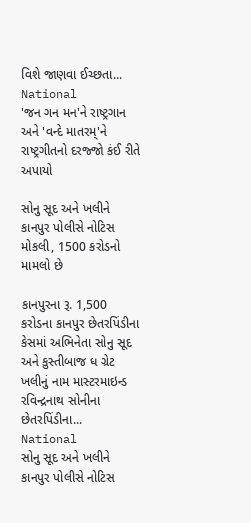વિશે જાણવા ઈચ્છતા...
National
'જન ગન મન'ને રાષ્ટ્રગાન અને 'વન્દે માતરમ્'ને રાષ્ટ્રગીતનો દરજ્જો કંઈ રીતે અપાયો

સોનુ સૂદ અને ખલીને કાનપુર પોલીસે નોટિસ મોકલી, 1500 કરોડનો મામલો છે

કાનપુરના રૂ. 1,500 કરોડના કાનપુર છેતરપિંડીના કેસમાં અભિનેતા સોનુ સૂદ અને કુસ્તીબાજ ધ ગ્રેટ ખલીનું નામ માસ્ટરમાઇન્ડ રવિન્દ્રનાથ સોનીના છેતરપિંડીના...
National
સોનુ સૂદ અને ખલીને કાનપુર પોલીસે નોટિસ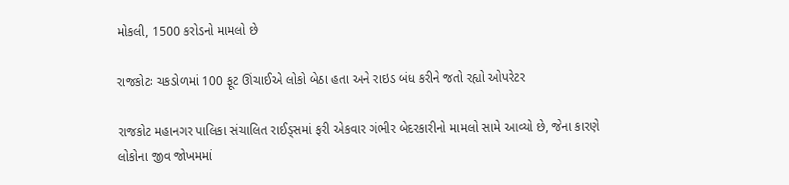મોકલી, 1500 કરોડનો મામલો છે

રાજકોટઃ ચકડોળમાં 100 ફૂટ ઊંચાઈએ લોકો બેઠા હતા અને રાઇડ બંધ કરીને જતો રહ્યો ઓપરેટર

રાજકોટ મહાનગર પાલિકા સંચાલિત રાઈડ્સમાં ફરી એકવાર ગંભીર બેદરકારીનો મામલો સામે આવ્યો છે, જેના કારણે લોકોના જીવ જોખમમાં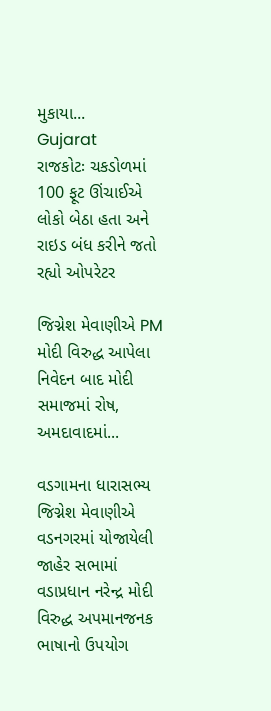મુકાયા...
Gujarat
રાજકોટઃ ચકડોળમાં 100 ફૂટ ઊંચાઈએ લોકો બેઠા હતા અને રાઇડ બંધ કરીને જતો રહ્યો ઓપરેટર

જિગ્નેશ મેવાણીએ PM મોદી વિરુદ્ધ આપેલા નિવેદન બાદ મોદી સમાજમાં રોષ, અમદાવાદમાં...

વડગામના ધારાસભ્ય જિગ્નેશ મેવાણીએ વડનગરમાં યોજાયેલી જાહેર સભામાં વડાપ્રધાન નરેન્દ્ર મોદી વિરુદ્ધ અપમાનજનક ભાષાનો ઉપયોગ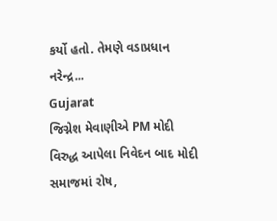કર્યો હતો. તેમણે વડાપ્રધાન નરેન્દ્ર...
Gujarat
જિગ્નેશ મેવાણીએ PM મોદી વિરુદ્ધ આપેલા નિવેદન બાદ મોદી સમાજમાં રોષ,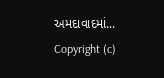અમદાવાદમાં...
Copyright (c)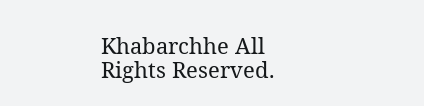Khabarchhe All Rights Reserved.